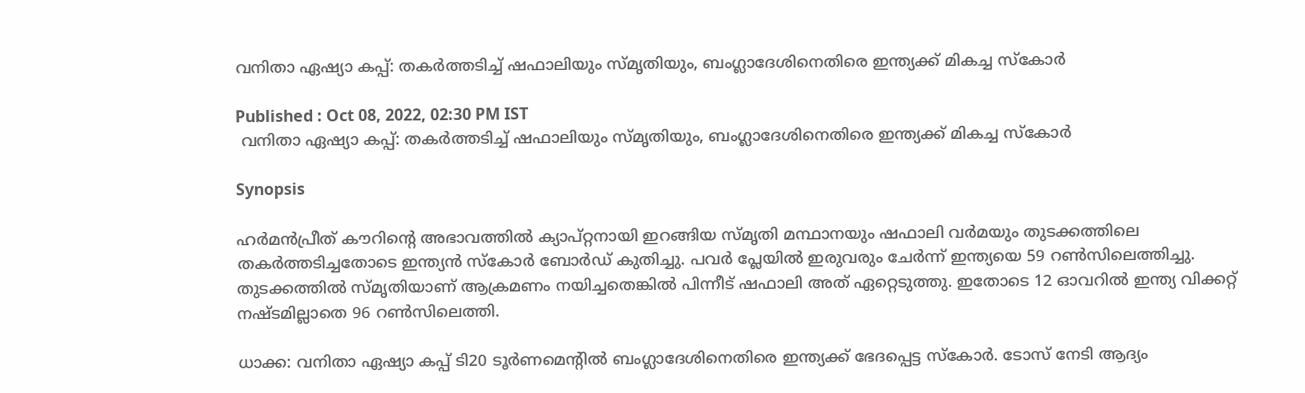വനിതാ ഏഷ്യാ കപ്പ്: തകര്‍ത്തടിച്ച് ഷഫാലിയും സ്മൃതിയും, ബംഗ്ലാദേശിനെതിരെ ഇന്ത്യക്ക് മികച്ച സ്കോര്‍

Published : Oct 08, 2022, 02:30 PM IST
 വനിതാ ഏഷ്യാ കപ്പ്: തകര്‍ത്തടിച്ച് ഷഫാലിയും സ്മൃതിയും, ബംഗ്ലാദേശിനെതിരെ ഇന്ത്യക്ക് മികച്ച സ്കോര്‍

Synopsis

ഹര്‍മന്‍പ്രീത് കൗറിന്‍റെ അഭാവത്തില്‍ ക്യാപ്റ്റനായി ഇറങ്ങിയ സ്മൃതി മന്ഥാനയും ഷഫാലി വര്‍മയും തുടക്കത്തിലെ തകര്‍ത്തടിച്ചതോടെ ഇന്ത്യന്‍ സ്കോര്‍ ബോര്‍ഡ് കുതിച്ചു. പവര്‍ പ്ലേയില്‍ ഇരുവരും ചേര്‍ന്ന് ഇന്ത്യയെ 59 റണ്‍സിലെത്തിച്ചു. തുടക്കത്തില്‍ സ്മൃതിയാണ് ആക്രമണം നയിച്ചതെങ്കില്‍ പിന്നീട് ഷഫാലി അത് ഏറ്റെടുത്തു. ഇതോടെ 12 ഓവറില്‍ ഇന്ത്യ വിക്കറ്റ് നഷ്ടമില്ലാതെ 96 റണ്‍സിലെത്തി.

ധാക്ക: വനിതാ ഏഷ്യാ കപ്പ് ടി20 ടൂര്‍ണമെന്‍റില്‍ ബംഗ്ലാദേശിനെതിരെ ഇന്ത്യക്ക് ഭേദപ്പെട്ട സ്കോര്‍. ടോസ് നേടി ആദ്യം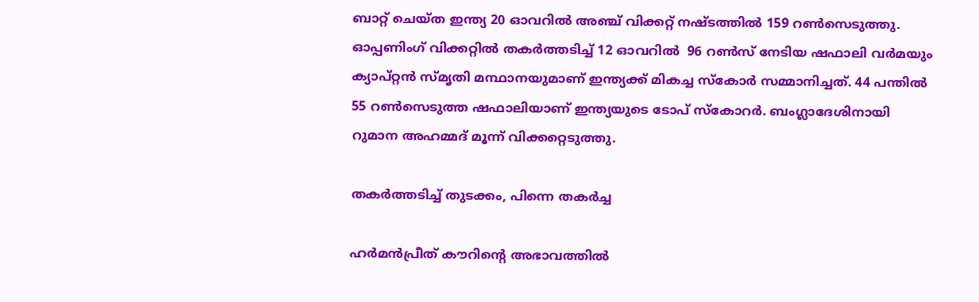ബാറ്റ് ചെയ്ത ഇന്ത്യ 20 ഓവറില്‍ അഞ്ച് വിക്കറ്റ് നഷ്ടത്തില്‍ 159 റണ്‍സെടുത്തു. ഓപ്പണിംഗ് വിക്കറ്റില്‍ തകര്‍ത്തടിച്ച് 12 ഓവറില്‍  96 റണ്‍സ് നേടിയ ഷഫാലി വര്‍മയും ക്യാപ്റ്റന്‍ സ്മൃതി മന്ഥാനയുമാണ് ഇന്ത്യക്ക് മികച്ച സ്കോര്‍ സമ്മാനിച്ചത്. 44 പന്തില്‍ 55 റണ്‍സെടുത്ത ഷഫാലിയാണ് ഇന്ത്യയുടെ ടോപ് സ്കോറര്‍. ബംഗ്ലാദേശിനായി റുമാന അഹമ്മദ് മൂന്ന് വിക്കറ്റെടുത്തു.

തകര്‍ത്തടിച്ച് തുടക്കം, പിന്നെ തകര്‍ച്ച

ഹര്‍മന്‍പ്രീത് കൗറിന്‍റെ അഭാവത്തില്‍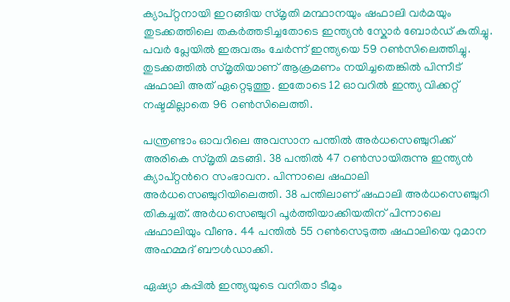ക്യാപ്റ്റനായി ഇറങ്ങിയ സ്മൃതി മന്ഥാനയും ഷഫാലി വര്‍മയും തുടക്കത്തിലെ തകര്‍ത്തടിച്ചതോടെ ഇന്ത്യന്‍ സ്കോര്‍ ബോര്‍ഡ് കുതിച്ചു. പവര്‍ പ്ലേയില്‍ ഇരുവരും ചേര്‍ന്ന് ഇന്ത്യയെ 59 റണ്‍സിലെത്തിച്ചു. തുടക്കത്തില്‍ സ്മൃതിയാണ് ആക്രമണം നയിച്ചതെങ്കില്‍ പിന്നീട് ഷഫാലി അത് ഏറ്റെടുത്തു. ഇതോടെ 12 ഓവറില്‍ ഇന്ത്യ വിക്കറ്റ് നഷ്ടമില്ലാതെ 96 റണ്‍സിലെത്തി.

പന്ത്രണ്ടാം ഓവറിലെ അവസാന പന്തില്‍ അര്‍ധസെഞ്ചുറിക്ക് അരികെ സ്മൃതി മടങ്ങി. 38 പന്തില്‍ 47 റണ്‍സായിരുന്നു ഇന്ത്യന്‍ ക്യാപ്റ്റന്‍റെ സംഭാവന. പിന്നാലെ ഷഫാലി അര്‍ധസെഞ്ചുറിയിലെത്തി. 38 പന്തിലാണ് ഷഫാലി അര്‍ധസെഞ്ചുറി തികച്ചത്. അര്‍ധസെഞ്ചുറി പൂര്‍ത്തിയാക്കിയതിന് പിന്നാലെ ഷഫാലിയും വീണു. 44 പന്തില്‍ 55 റണ്‍സെടുത്ത ഷഫാലിയെ റുമാന അഹമ്മദ് ബൗള്‍ഡാക്കി.

ഏഷ്യാ കപ്പില്‍ ഇന്ത്യയുടെ വനിതാ ടീമും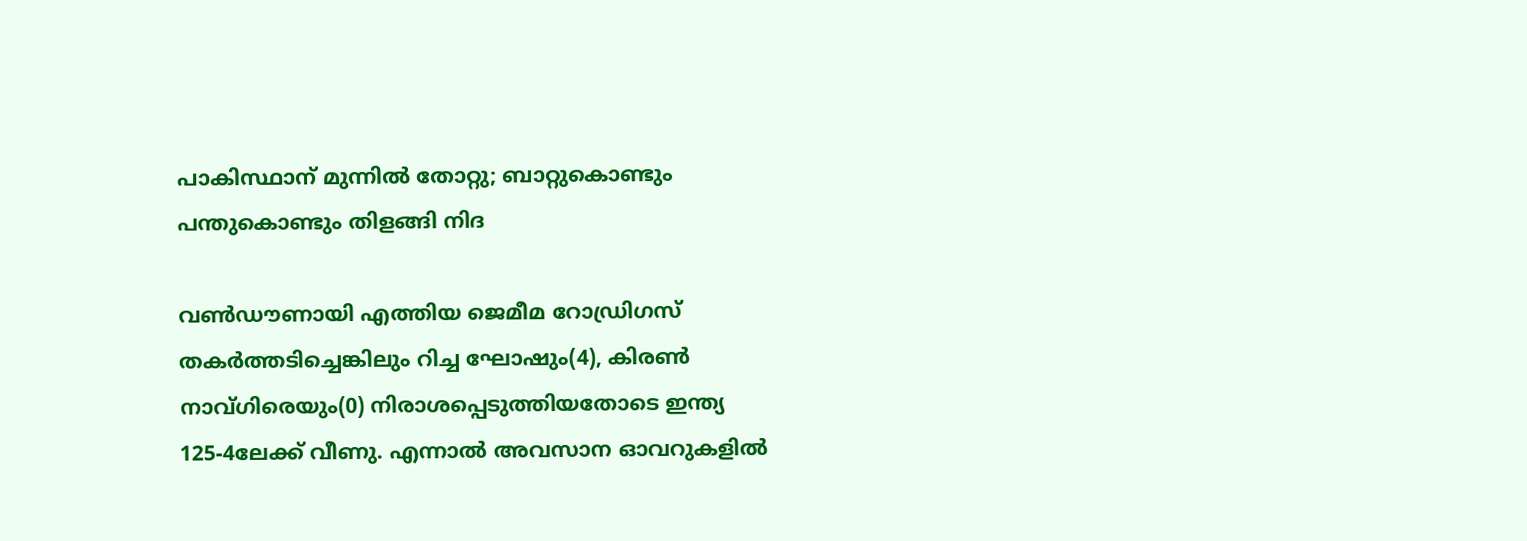പാകിസ്ഥാന് മുന്നില്‍ തോറ്റു; ബാറ്റുകൊണ്ടും പന്തുകൊണ്ടും തിളങ്ങി നിദ

വണ്‍ഡൗണായി എത്തിയ ജെമീമ റോഡ്രിഗസ് തകര്‍ത്തടിച്ചെങ്കിലും റിച്ച ഘോഷും(4), കിരണ്‍ നാവ്‌ഗിരെയും(0) നിരാശപ്പെടുത്തിയതോടെ ഇന്ത്യ 125-4ലേക്ക് വീണു. എന്നാല്‍ അവസാന ഓവറുകളില്‍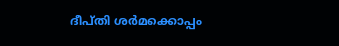ദീപ്തി ശര്‍മക്കൊപ്പം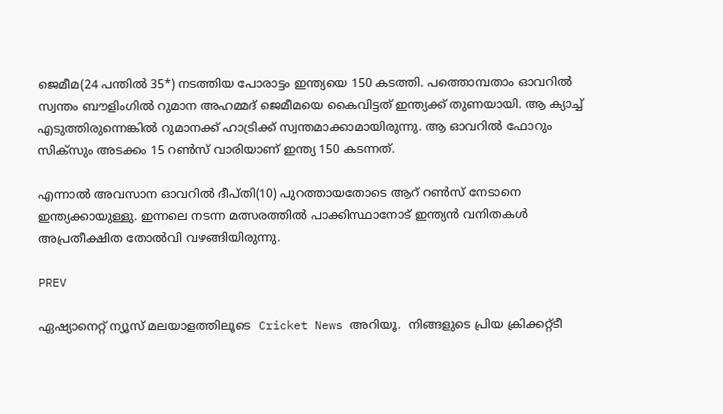ജെമീമ(24 പന്തില്‍ 35*) നടത്തിയ പോരാട്ടം ഇന്ത്യയെ 150 കടത്തി. പത്തൊമ്പതാം ഓവറില്‍ സ്വന്തം ബൗളിംഗില്‍ റുമാന അഹമ്മദ് ജെമീമയെ കൈവിട്ടത് ഇന്ത്യക്ക് തുണയായി. ആ ക്യാച്ച് എടുത്തിരുന്നെങ്കില്‍ റുമാനക്ക് ഹാട്രിക്ക് സ്വന്തമാക്കാമായിരുന്നു. ആ ഓവറില്‍ ഫോറും സിക്സും അടക്കം 15 റണ്‍സ് വാരിയാണ് ഇന്ത്യ 150 കടന്നത്.

എന്നാല്‍ അവസാന ഓവറില്‍ ദീപ്തി(10) പുറത്തായതോടെ ആറ് റണ്‍സ് നേടാനെ ഇന്ത്യക്കായുള്ളു. ഇന്നലെ നടന്ന മത്സരത്തില്‍ പാക്കിസ്ഥാനോട് ഇന്ത്യന്‍ വനിതകള്‍ അപ്രതീക്ഷിത തോല്‍വി വഴങ്ങിയിരുന്നു.

PREV

ഏഷ്യാനെറ്റ് ന്യൂസ് മലയാളത്തിലൂടെ  Cricket News അറിയൂ.  നിങ്ങളുടെ പ്രിയ ക്രിക്കറ്റ്ടീ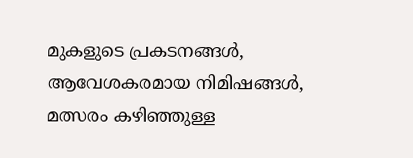മുകളുടെ പ്രകടനങ്ങൾ, ആവേശകരമായ നിമിഷങ്ങൾ, മത്സരം കഴിഞ്ഞുള്ള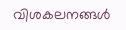വിശകലനങ്ങൾ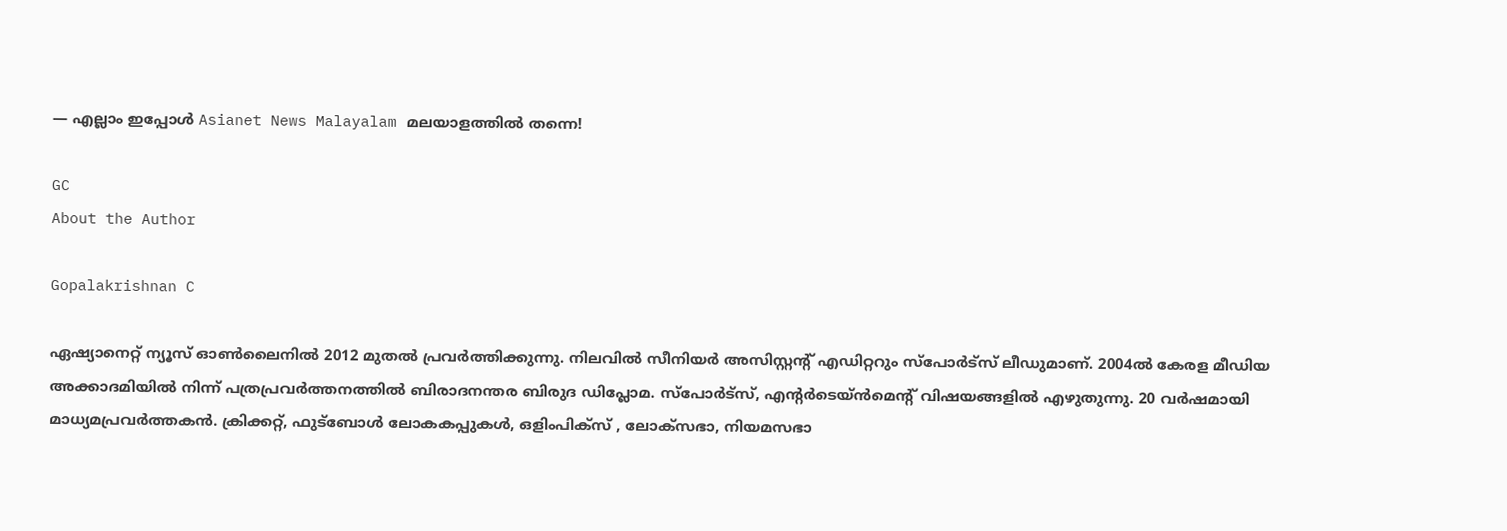— എല്ലാം ഇപ്പോൾ Asianet News Malayalam മലയാളത്തിൽ തന്നെ!

GC
About the Author

Gopalakrishnan C

ഏഷ്യാനെറ്റ് ന്യൂസ് ഓണ്‍ലൈനില്‍ 2012 മുതല്‍ പ്രവര്‍ത്തിക്കുന്നു. നിലവില്‍ സീനിയര്‍ അസിസ്റ്റന്‍റ് എഡിറ്ററും സ്പോർട്സ് ലീഡുമാണ്. 2004ൽ കേരള മീഡിയ അക്കാദമിയില്‍ നിന്ന് പത്രപ്രവര്‍ത്തനത്തില്‍ ബിരാദനന്തര ബിരുദ ഡിപ്ലോമ. സ്പോര്‍ട്സ്, എന്‍റര്‍ടെയ്ൻമെന്‍റ് വിഷയങ്ങളില്‍ എഴുതുന്നു. 20 വര്‍ഷമായി മാധ്യമപ്രവര്‍ത്തകൻ. ക്രിക്കറ്റ്, ഫുട്ബോള്‍ ലോകകപ്പുകൾ, ഒളിംപിക്സ് , ലോക്സഭാ, നിയമസഭാ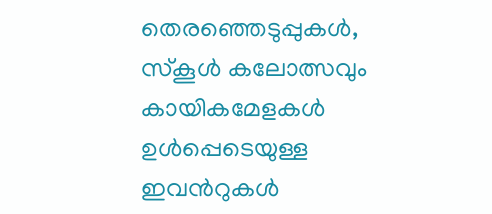തെരഞ്ഞെടുപ്പുകള്‍, സ്കൂള്‍ കലോത്സവും കായികമേളകള്‍ ഉള്‍പ്പെടെയുള്ള ഇവന്‍റുകള്‍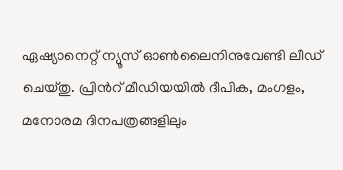ഏഷ്യാനെറ്റ് ന്യൂസ് ഓണ്‍ലൈനിനുവേണ്ടി ലീഡ് ചെയ്തു. പ്രിന്‍റ് മീഡിയയില്‍ ദീപിക, മംഗളം, മനോരമ ദിനപത്രങ്ങളിലും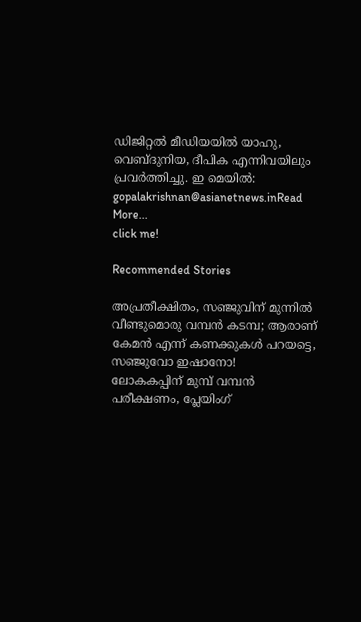ഡിജിറ്റൽ മീഡിയയില്‍ യാഹു, വെബ്ദുനിയ, ദീപിക എന്നിവയിലും പ്രവര്‍ത്തിച്ചു. ഇ മെയില്‍: gopalakrishnan@asianetnews.inRead More...
click me!

Recommended Stories

അപ്രതീക്ഷിതം, സഞ്ജുവിന് മുന്നിൽ വീണ്ടുമൊരു വമ്പൻ കടമ്പ; ആരാണ് കേമൻ എന്ന് കണക്കുകൾ പറയട്ടെ, സഞ്ജുവോ ഇഷാനോ!
ലോകകപ്പിന് മുമ്പ് വമ്പൻ പരീക്ഷണം, പ്ലേയിംഗ്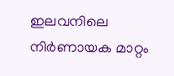ഇലവനിലെ നിർണായക മാറ്റം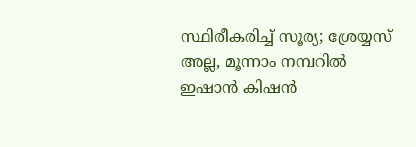സ്ഥിരീകരിച്ച് സൂര്യ; ശ്രേയ്യസ് അല്ല, മൂന്നാം നമ്പറിൽ ഇഷാൻ കിഷൻ